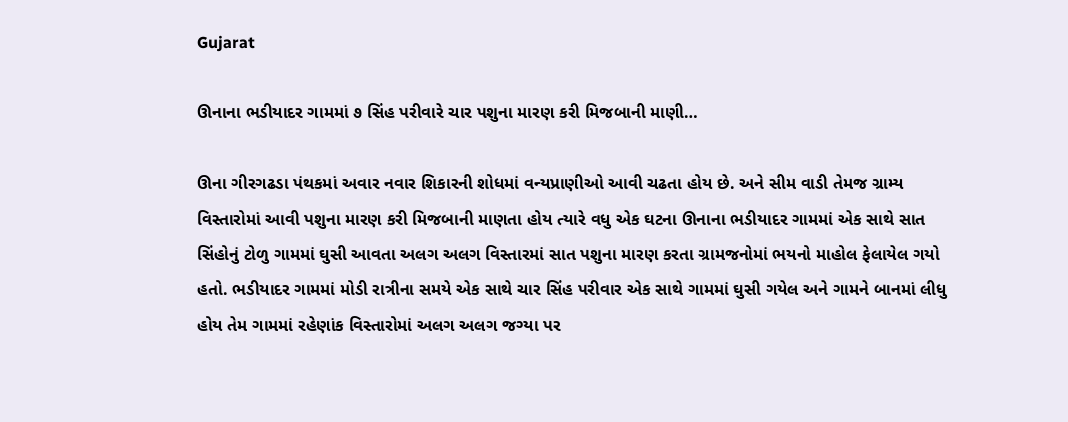Gujarat

ઊનાના ભડીયાદર ગામમાં ૭ સિંહ પરીવારે ચાર પશુના મારણ કરી મિજબાની માણી…

ઊના ગીરગઢડા પંથકમાં અવાર નવાર શિકારની શોધમાં વન્યપ્રાણીઓ આવી ચઢતા હોય છે. અને સીમ વાડી તેમજ ગ્રામ્ય
વિસ્તારોમાં આવી પશુના મારણ કરી મિજબાની માણતા હોય ત્યારે વધુ એક ઘટના ઊનાના ભડીયાદર ગામમાં એક સાથે સાત
સિંહોનું ટોળુ ગામમાં ઘુસી આવતા અલગ અલગ વિસ્તારમાં સાત પશુના મારણ કરતા ગ્રામજનોમાં ભયનો માહોલ ફેલાયેલ ગયો
હતો. ભડીયાદર ગામમાં મોડી રાત્રીના સમયે એક સાથે ચાર સિંહ પરીવાર એક સાથે ગામમાં ઘુસી ગયેલ અને ગામને બાનમાં લીધુ
હોય તેમ ગામમાં રહેણાંક વિસ્તારોમાં અલગ અલગ જગ્યા પર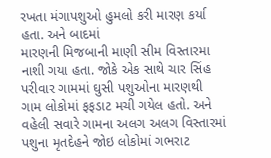રખતા મંગાપશુઓ હુમલો કરી મારણ કર્યા હતા. અને બાદમાં
મારણની મિજબાની માણી સીમ વિસ્તારમા નાશી ગયા હતા. જોકે એક સાથે ચાર સિંહ પરીવાર ગામમાં ઘુસી પશુઓના મારણથી
ગામ લોકોમાં ફફડાટ મચી ગયેલ હતો. અને વહેલી સવારે ગામના અલગ અલગ વિસ્તારમાં પશુના મૃતદેહને જોઇ લોકોમાં ગભરાટ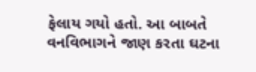ફેલાય ગયો હતો. આ બાબતે વનવિભાગને જાણ કરતા ઘટના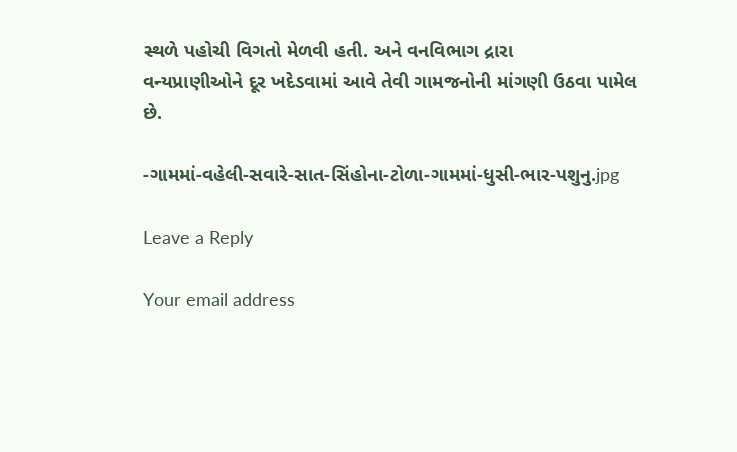સ્થળે પહોચી વિગતો મેળવી હતી. અને વનવિભાગ દ્રારા
વન્યપ્રાણીઓને દૂર ખદેડવામાં આવે તેવી ગામજનોની માંગણી ઉઠવા પામેલ છે.

-ગામમાં-વહેલી-સવારે-સાત-સિંહોના-ટોળા-ગામમાં-ધુસી-ભાર-પશુનુ.jpg

Leave a Reply

Your email address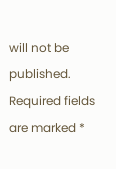will not be published. Required fields are marked *